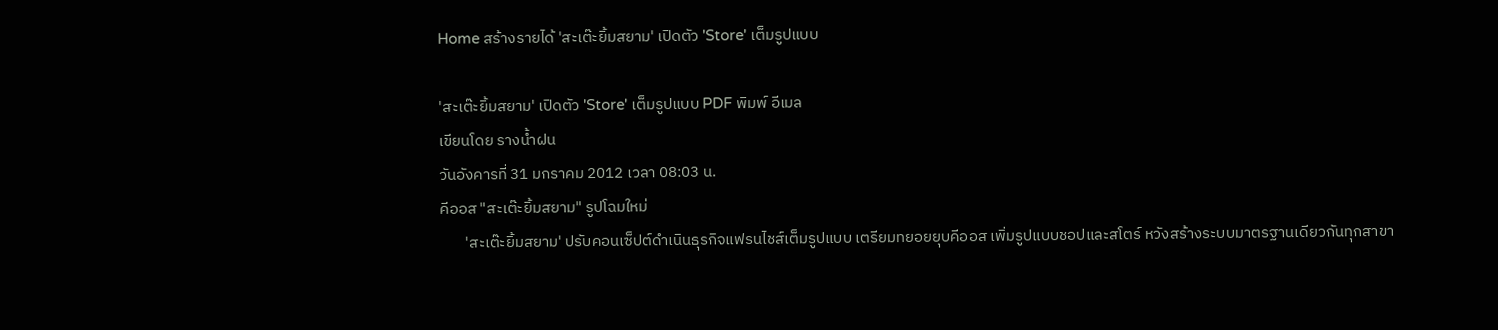Home สร้างรายได้ 'สะเต๊ะยิ้มสยาม' เปิดตัว 'Store' เต็มรูปแบบ

'สะเต๊ะยิ้มสยาม' เปิดตัว 'Store' เต็มรูปแบบ PDF พิมพ์ อีเมล
เขียนโดย รางน้ำฝน
วันอังคารที่ 31 มกราคม 2012 เวลา 08:03 น.
คีออส "สะเต๊ะยิ้มสยาม" รูปโฉมใหม่
       'สะเต๊ะยิ้มสยาม' ปรับคอนเซ็ปต์ดำเนินธุรกิจแฟรนไชส์เต็มรูปแบบ เตรียมทยอยยุบคีออส เพิ่มรูปแบบชอปและสโตร์ หวังสร้างระบบมาตรฐานเดียวกันทุกสาขา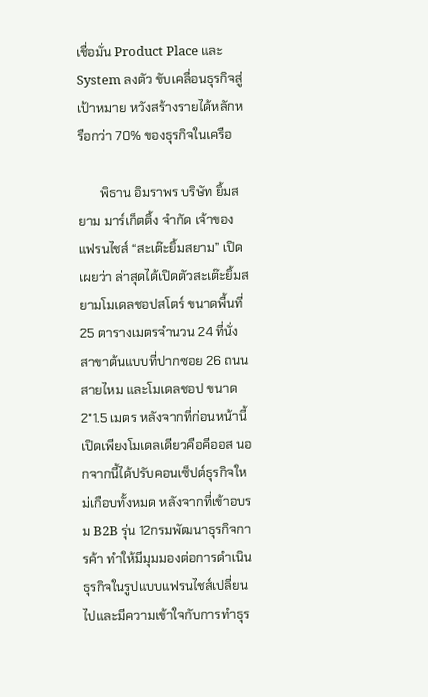เชื่อมั่น Product Place และ System ลงตัว ขับเคลื่อนธุรกิจสู่เป้าหมาย หวังสร้างรายได้หลักหรือกว่า 70% ของธุรกิจในเครือ

       พิธาน อิมราพร บริษัท ยิ้มสยาม มาร์เก็ตติ้ง จำกัด เจ้าของแฟรนไชส์ “สะเต๊ะยิ้มสยาม” เปิดเผยว่า ล่าสุดได้เปิดตัวสะเต๊ะยิ้มสยามโมเดลชอปสโตร์ ขนาดพื้นที่ 25 ตารางเมตรจำนวน 24 ที่นั่ง สาขาต้นแบบที่ปากซอย 26 ถนนสายไหม และโมเดลชอป ขนาด 2*1.5 เมตร หลังจากที่ก่อนหน้านี้เปิดเพียงโมเดลเดียวคือคีออส นอกจากนี้ได้ปรับคอนเซ็ปต์ธุรกิจใหม่เกือบทั้งหมด หลังจากที่เข้าอบรม B2B รุ่น 12กรมพัฒนาธุรกิจการค้า ทำให้มีมุมมองต่อการดำเนินธุรกิจในรูปแบบแฟรนไชส์เปลี่ยนไปและมีความเข้าใจกับการทำธุร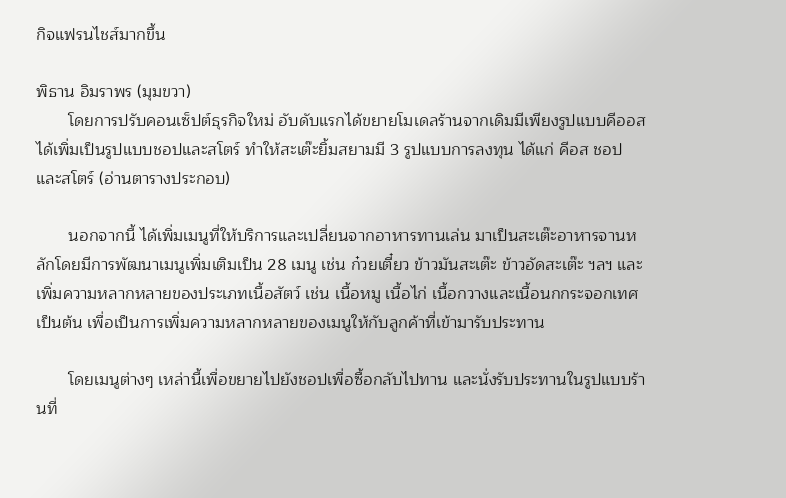กิจแฟรนไชส์มากขึ้น

พิธาน อิมราพร (มุมขวา)
       โดยการปรับคอนเซ็ปต์ธุรกิจใหม่ อับดับแรกได้ขยายโมเดลร้านจากเดิมมีเพียงรูปแบบคีออส ได้เพิ่มเป็นรูปแบบชอปและสโตร์ ทำให้สะเต๊ะยิ้มสยามมี 3 รูปแบบการลงทุน ได้แก่ คีอส ชอป และสโตร์ (อ่านตารางประกอบ)

       นอกจากนี้ ได้เพิ่มเมนูที่ให้บริการและเปลี่ยนจากอาหารทานเล่น มาเป็นสะเต๊ะอาหารจานหลักโดยมีการพัฒนาเมนูเพิ่มเติมเป็น 28 เมนู เช่น ก๋วยเตี๋ยว ข้าวมันสะเต๊ะ ข้าวอัดสะเต๊ะ ฯลฯ และเพิ่มความหลากหลายของประเภทเนื้อสัตว์ เช่น เนื้อหมู เนื้อไก่ เนื้อกวางและเนื้อนกกระจอกเทศ เป็นต้น เพื่อเป็นการเพิ่มความหลากหลายของเมนูให้กับลูกค้าที่เข้ามารับประทาน

       โดยเมนูต่างๆ เหล่านี้เพื่อขยายไปยังชอปเพื่อซื้อกลับไปทาน และนั่งรับประทานในรูปแบบร้านที่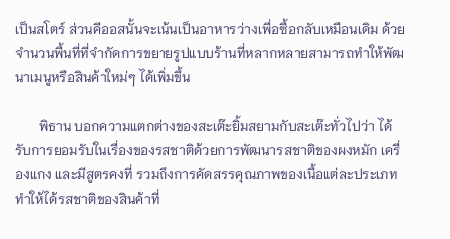เป็นสโตร์ ส่วนคีออสนั้นจะเน้นเป็นอาหารว่างเพื่อซื้อกลับเหมือนเดิม ด้วยจำนวนพื้นที่ที่จำกัดการขยายรูปแบบร้านที่หลากหลายสามารถทำให้พัฒนาเมนูหรือสินค้าใหม่ๆ ได้เพิ่มขึ้น

       พิธาน บอกความแตกต่างของสะเต๊ะยิ้มสยามกับสะเต๊ะทั่วไปว่า ได้รับการยอมรับในเรื่องของรสชาติด้วยการพัฒนารสชาติของผงหมัก เครื่องแกง และมีสูตรคงที่ รวมถึงการคัดสรรคุณภาพของเนื้อแต่ละประเภท ทำให้ได้รสชาติของสินค้าที่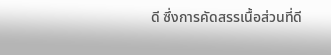ดี ซึ่งการคัดสรรเนื้อส่วนที่ดี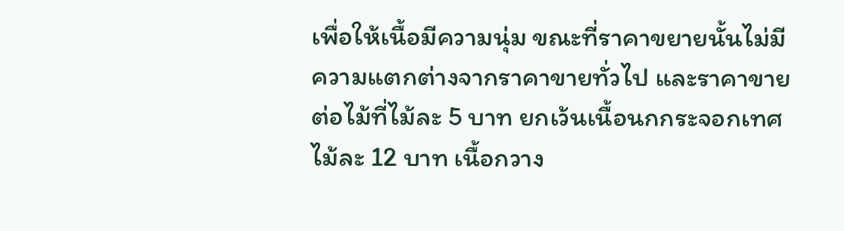เพื่อให้เนื้อมีความนุ่ม ขณะที่ราคาขยายนั้นไม่มีความแตกต่างจากราคาขายทั่วไป และราคาขายต่อไม้ที่ไม้ละ 5 บาท ยกเว้นเนื้อนกกระจอกเทศไม้ละ 12 บาท เนื้อกวาง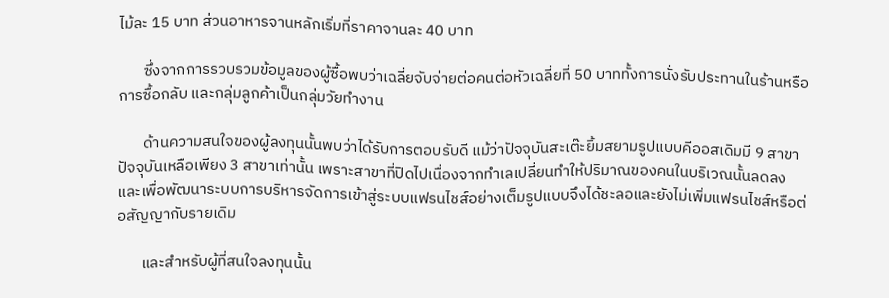ไม้ละ 15 บาท ส่วนอาหารจานหลักเริ่มที่ราคาจานละ 40 บาท

       ซึ่งจากการรวบรวมข้อมูลของผู้ซื้อพบว่าเฉลี่ยจับจ่ายต่อคนต่อหัวเฉลี่ยที่ 50 บาททั้งการนั่งรับประทานในร้านหรือการซื้อกลับ และกลุ่มลูกค้าเป็นกลุ่มวัยทำงาน

       ด้านความสนใจของผู้ลงทุนนั้นพบว่าได้รับการตอบรับดี แม้ว่าปัจจุบันสะเต๊ะยิ้มสยามรูปแบบคีออสเดิมมี 9 สาขาปัจจุบันเหลือเพียง 3 สาขาเท่านั้น เพราะสาขาที่ปิดไปเนื่องจากทำเลเปลี่ยนทำให้ปริมาณของคนในบริเวณนั้นลดลง และเพื่อพัฒนาระบบการบริหารจัดการเข้าสู่ระบบแฟรนไชส์อย่างเต็มรูปแบบจึงได้ชะลอและยังไม่เพิ่มแฟรนไชส์หรือต่อสัญญากับรายเดิม

       และสำหรับผู้ที่สนใจลงทุนนั้น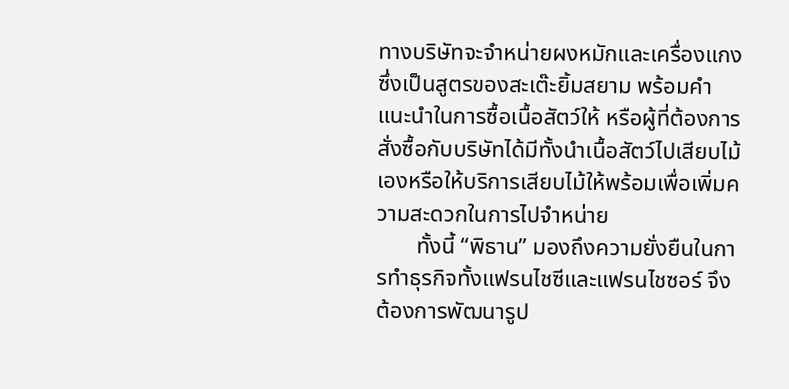ทางบริษัทจะจำหน่ายผงหมักและเครื่องแกงซึ่งเป็นสูตรของสะเต๊ะยิ้มสยาม พร้อมคำแนะนำในการซื้อเนื้อสัตว์ให้ หรือผู้ที่ต้องการสั่งซื้อกับบริษัทได้มีทั้งนำเนื้อสัตว์ไปเสียบไม้เองหรือให้บริการเสียบไม้ให้พร้อมเพื่อเพิ่มความสะดวกในการไปจำหน่าย
       ทั้งนี้ “พิธาน” มองถึงความยั่งยืนในการทำธุรกิจทั้งแฟรนไชซีและแฟรนไชซอร์ จึงต้องการพัฒนารูป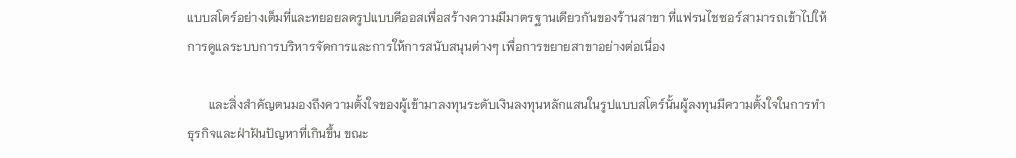แบบสโตร์อย่างเต็มที่และทยอยลดรูปแบบคีออสเพื่อสร้างความมีมาตรฐานเดียวกันของร้านสาขา ที่แฟรนไชซอร์สามารถเข้าไปให้การดูแลระบบการบริหารจัดการและการให้การสนับสนุนต่างๆ เพื่อการขยายสาขาอย่างต่อเนื่อง

       และสิ่งสำคัญตนมองถึงความตั้งใจของผู้เข้ามาลงทุนระดับเงินลงทุนหลักแสนในรูปแบบสโตร์นั้นผู้ลงทุนมีความตั้งใจในการทำธุรกิจและฝ่าฝันปัญหาที่เกินขึ้น ขณะ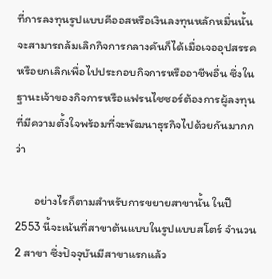ที่การลงทุนรูปแบบคีออสหรือเงินลงทุนหลักหมื่นนั้นจะสามารถล้มเลิกกิจการกลางคันก็ได้เมื่อเจออุปสรรคหรือยกเลิกเพื่อไปประกอบกิจการหรืออาชีพอื่น ซึ่งในฐานะเจ้าของกิจการหรือแฟรนไชซอร์ต้องการผู้ลงทุนที่มีความตั้งใจพร้อมที่จะพัฒนาธุรกิจไปด้วยกันมากกว่า

       อย่างไรก็ตามสำหรับการขยายสาขานั้น ในปี 2553 นี้จะเน้นที่สาขาต้นแบบในรูปแบบสโตร์ จำนวน 2 สาขา ซึ่งปัจจุบันมีสาขาแรกแล้ว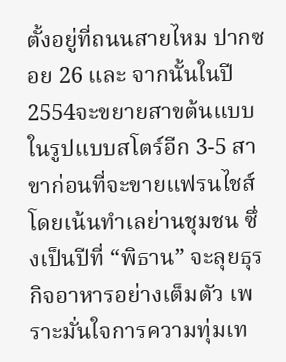ตั้งอยู่ที่ถนนสายไหม ปากซอย 26 และ จากนั้นในปี 2554จะขยายสาขต้นแบบในรูปแบบสโตร์อีก 3-5 สาขาก่อนที่จะขายแฟรนไชส์ โดยเน้นทำเลย่านชุมชน ซึ่งเป็นปีที่ “พิธาน” จะลุยธุรกิจอาหารอย่างเต็มตัว เพราะมั่นใจการความทุ่มเท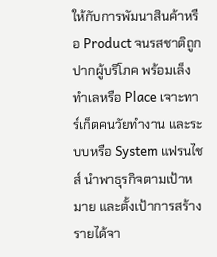ให้กับการพัมนาสินค้าหรือ Product จนรสชาติถูกปากผู้บริโภค พร้อมเล็งทำเลหรือ Place เจาะทาร์เก็ตคนวัยทำงาน และระบบหรือ System แฟรนไชส์ นำพาธุรกิจตามเป้าหมาย และตั้งเป้าการสร้างรายได้จา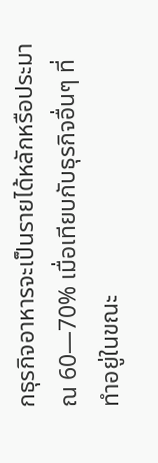กธุรกิจอาหารจะเป็นรายได้หลักหรือประมาณ 60—70% เมื่อเทียบกับธุรกิจอื่นๆ ที่ทำอยู่ในขณะ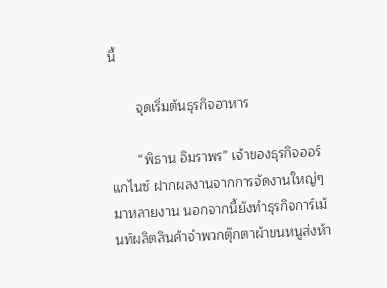นี้

       จุดเริ่มต้นธุรกิจอาหาร

       “พิธาน อิมราพร” เจ้าของธุรกิจออร์แกไนซ์ ฝากผลงานจากการจัดงานใหญ่ๆ มาหลายงาน นอกจากนี้ยังทำธุรกิจการ์เม้นท์ผลิตสินค้าจำพวกตุ๊กตาผ้าขนหนูส่งห้า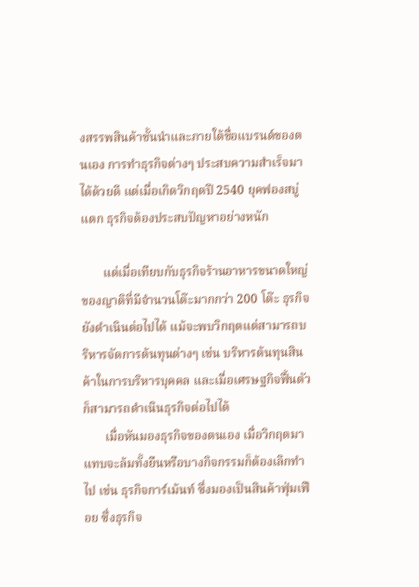งสรรพสินค้าชั้นนำและภายใต้ชื่อแบรนด์ของตนเอง การทำธุรกิจต่างๆ ประสบความสำเร็จมาได้ด้วยดี แต่เมื่อเกิดวิกฤตปี 2540 ยุคฟองสบู่แตก ธุรกิจต้องประสบปัญหาอย่างหนัก

       แต่เมื่อเทียบกับธุรกิจร้านอาหารขนาดใหญ่ของญาติที่มีจำนวนโต๊ะมากกว่า 200 โต๊ะ ธุรกิจยังดำเนินต่อไปได้ แม้จะพบวิกฤตแต่สามารถบริหารจัดการต้นทุนต่างๆ เช่น บริหารต้นทุนสินค้าในการบริหารบุคคล และเมื่อเศรษฐกิจฟื้นตัวก็สามารถดำเนินธุรกิจต่อไปได้
       เมื่อหันมองธุรกิจของตนเอง เมื่อวิกฤตมาแทบจะล้มทั้งยืนหรือบางกิจกรรมก็ต้องเลิกทำไป เช่น ธุรกิจการ์เม้นท์ ซึ่งมองเป็นสินค้าฟุ่มเฟือย ซึ่งธุรกิจ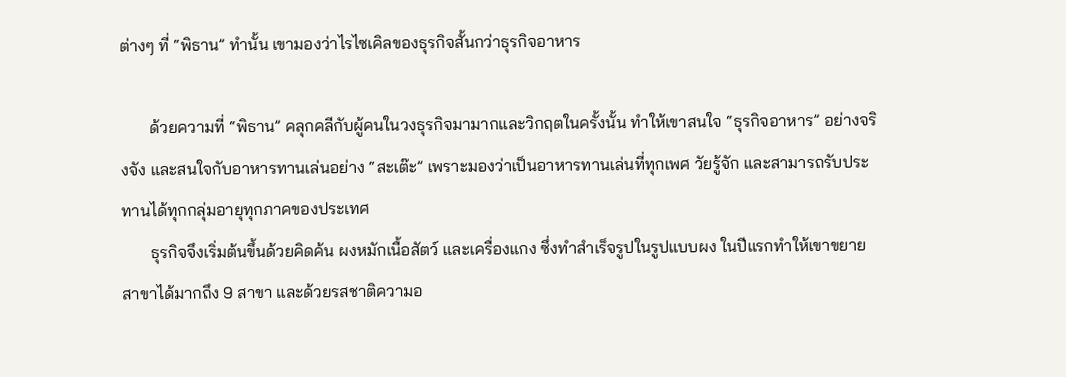ต่างๆ ที่ “พิธาน” ทำนั้น เขามองว่าไรไซเคิลของธุรกิจสั้นกว่าธุรกิจอาหาร

       ด้วยความที่ “พิธาน” คลุกคลีกับผู้คนในวงธุรกิจมามากและวิกฤตในครั้งนั้น ทำให้เขาสนใจ “ธุรกิจอาหาร” อย่างจริงจัง และสนใจกับอาหารทานเล่นอย่าง “สะเต๊ะ” เพราะมองว่าเป็นอาหารทานเล่นที่ทุกเพศ วัยรู้จัก และสามารถรับประทานได้ทุกกลุ่มอายุทุกภาคของประเทศ
       ธุรกิจจึงเริ่มต้นขึ้นด้วยคิดค้น ผงหมักเนื้อสัตว์ และเครื่องแกง ซึ่งทำสำเร็จรูปในรูปแบบผง ในปีแรกทำให้เขาขยายสาขาได้มากถึง 9 สาขา และด้วยรสชาติความอ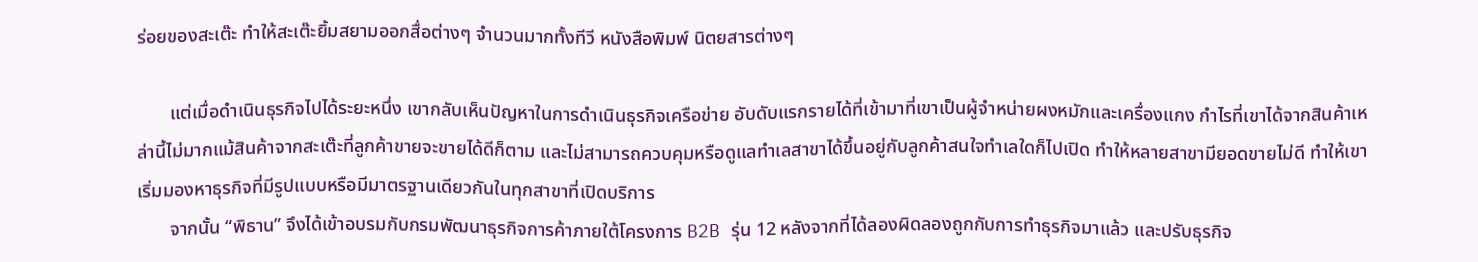ร่อยของสะเต๊ะ ทำให้สะเต๊ะยิ้มสยามออกสื่อต่างๆ จำนวนมากทั้งทีวี หนังสือพิมพ์ นิตยสารต่างๆ

       แต่เมื่อดำเนินธุรกิจไปได้ระยะหนึ่ง เขากลับเห็นปัญหาในการดำเนินธุรกิจเครือข่าย อับดับแรกรายได้ที่เข้ามาที่เขาเป็นผู้จำหน่ายผงหมักและเครื่องแกง กำไรที่เขาได้จากสินค้าเหล่านี้ไม่มากแม้สินค้าจากสะเต๊ะที่ลูกค้าขายจะขายได้ดีก็ตาม และไม่สามารถควบคุมหรือดูแลทำเลสาขาได้ขึ้นอยู่กับลูกค้าสนใจทำเลใดก็ไปเปิด ทำให้หลายสาขามียอดขายไม่ดี ทำให้เขาเริ่มมองหาธุรกิจที่มีรูปแบบหรือมีมาตรฐานเดียวกันในทุกสาขาที่เปิดบริการ
       จากนั้น “พิธาน” จึงได้เข้าอบรมกับกรมพัฒนาธุรกิจการค้าภายใต้โครงการ B2B รุ่น 12 หลังจากที่ได้ลองผิดลองถูกกับการทำธุรกิจมาแล้ว และปรับธุรกิจ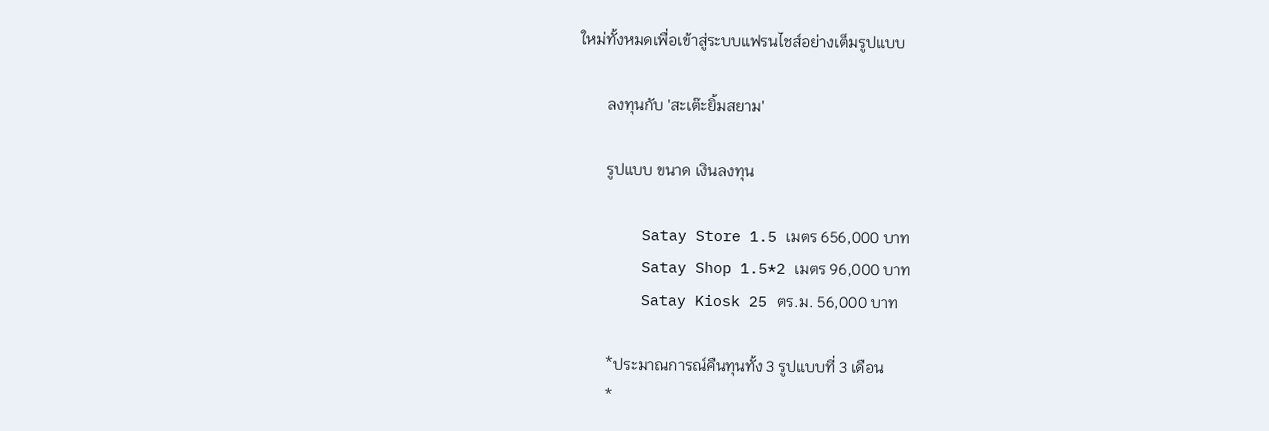ใหม่ทั้งหมดเพื่อเข้าสู่ระบบแฟรนไชส์อย่างเต็มรูปแบบ

       ลงทุนกับ 'สะเต๊ะยิ้มสยาม'

       รูปแบบ ขนาด เงินลงทุน

       Satay Store 1.5 เมตร 656,000 บาท
       Satay Shop 1.5*2 เมตร 96,000 บาท
       Satay Kiosk 25 ตร.ม. 56,000 บาท

       *ประมาณการณ์คืนทุนทั้ง 3 รูปแบบที่ 3 เดือน
       *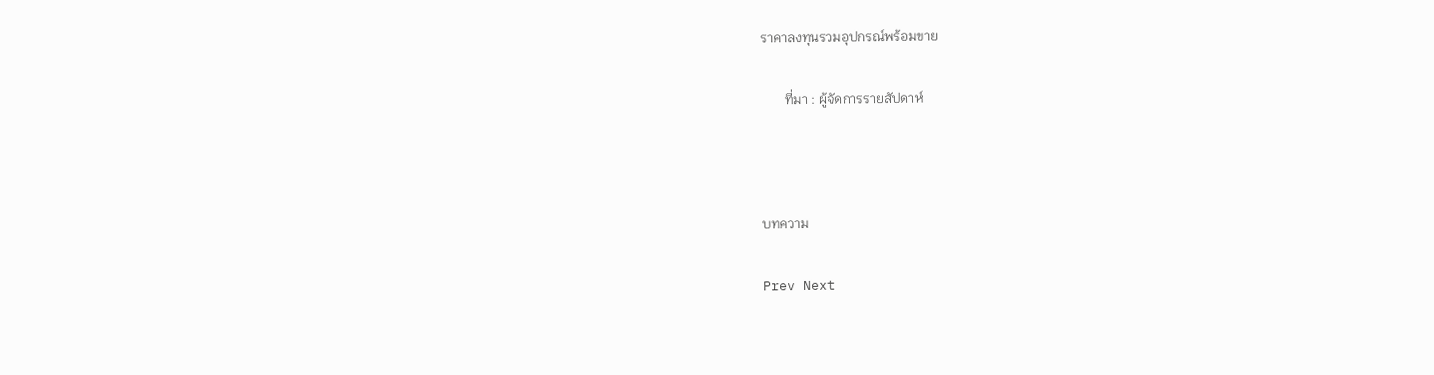ราคาลงทุนรวมอุปกรณ์พร้อมขาย

       ที่มา : ผู้จัดการรายสัปดาห์



บทความ

Prev Next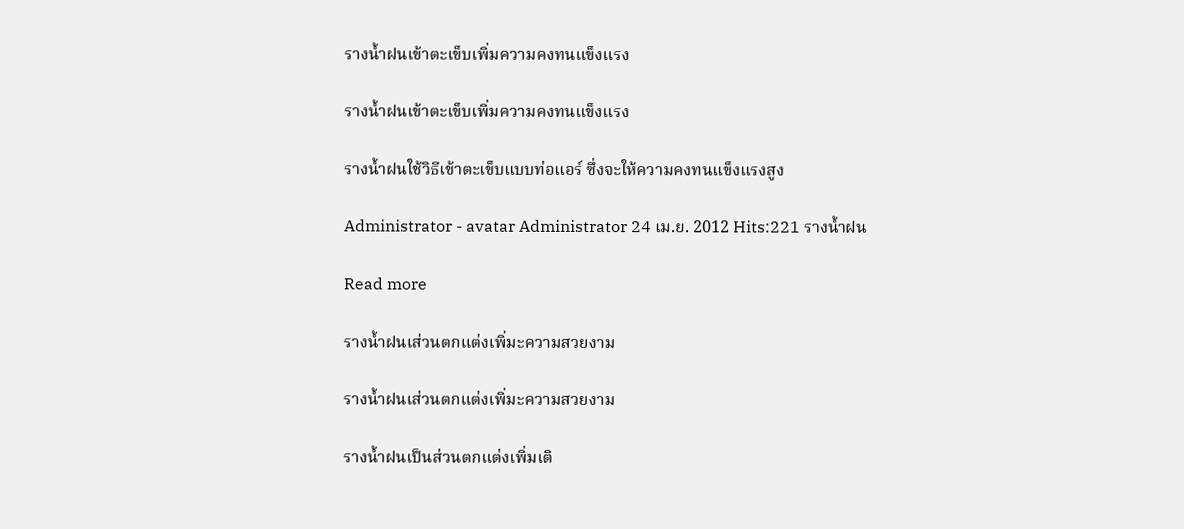รางน้ำฝนเข้าตะเข็บเพิ่มความคงทนแข็งแรง

รางน้ำฝนเข้าตะเข็บเพิ่มความคงทนแข็งแรง

รางน้ำฝนใช้วิธีเข้าตะเข็บแบบท่อแอร์ ซึ่งจะให้ความคงทนแข็งแรงสูง

Administrator - avatar Administrator 24 เม.ย. 2012 Hits:221 รางน้ำฝน

Read more

รางน้ำฝนเส่วนตกแต่งเพิ่มะความสวยงาม

รางน้ำฝนเส่วนตกแต่งเพิ่มะความสวยงาม

รางน้ำฝนเป็นส่วนตกแต่งเพิ่มเติ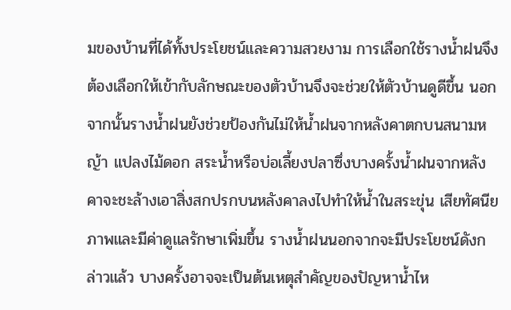มของบ้านที่ได้ทั้งประโยชน์และความสวยงาม การเลือกใช้รางน้ำฝนจึงต้องเลือกให้เข้ากับลักษณะของตัวบ้านจึงจะช่วยให้ตัวบ้านดูดีขึ้น นอกจากนั้นรางน้ำฝนยังช่วยป้องกันไม่ให้น้ำฝนจากหลังคาตกบนสนามหญ้า แปลงไม้ดอก สระน้ำหรือบ่อเลี้ยงปลาซึ่งบางครั้งน้ำฝนจากหลังคาจะชะล้างเอาสิ่งสกปรกบนหลังคาลงไปทำให้น้ำในสระขุ่น เสียทัศนียภาพและมีค่าดูแลรักษาเพิ่มขึ้น รางน้ำฝนนอกจากจะมีประโยชน์ดังกล่าวแล้ว บางครั้งอาจจะเป็นต้นเหตุสำคัญของปัญหาน้ำไห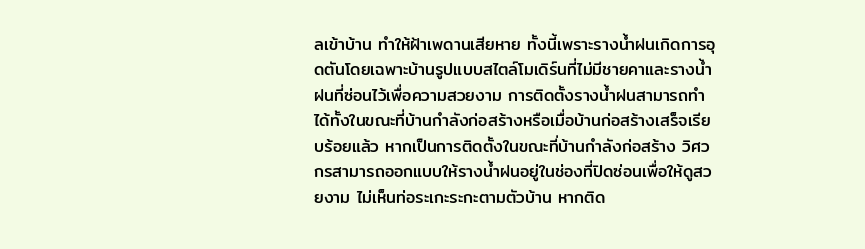ลเข้าบ้าน ทำให้ฝ้าเพดานเสียหาย ทั้งนี้เพราะรางน้ำฝนเกิดการอุดตันโดยเฉพาะบ้านรูปแบบสไตล์โมเดิร์นที่ไม่มีชายคาและรางน้ำฝนที่ซ่อนไว้เพื่อความสวยงาม การติดตั้งรางน้ำฝนสามารถทำได้ทั้งในขณะที่บ้านกำลังก่อสร้างหรือเมื่อบ้านก่อสร้างเสร็จเรียบร้อยแล้ว หากเป็นการติดตั้งในขณะที่บ้านกำลังก่อสร้าง วิศวกรสามารถออกแบบให้รางน้ำฝนอยู่ในช่องที่ปิดซ่อนเพื่อให้ดูสวยงาม ไม่เห็นท่อระเกะระกะตามตัวบ้าน หากติด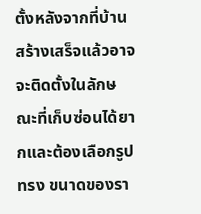ตั้งหลังจากที่บ้านสร้างเสร็จแล้วอาจจะติดตั้งในลักษณะที่เก็บซ่อนได้ยากและต้องเลือกรูปทรง ขนาดของรา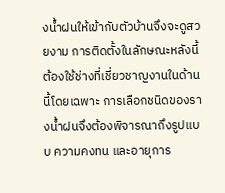งน้ำฝนให้เข้ากับตัวบ้านจึงจะดูสวยงาม การติดตั้งในลักษณะหลังนี้ต้องใช้ช่างที่เชี่ยวชาญงานในด้านนี้โดยเฉพาะ การเลือกชนิดของรางน้ำฝนจึงต้องพิจารณาถึงรูปแบบ ความคงทน และอายุการ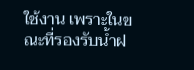ใช้งาน เพราะในขณะที่รองรับน้ำฝ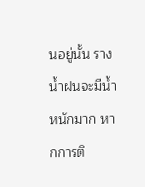นอยู่นั้น รางน้ำฝนจะมีน้ำหนักมาก หากการติ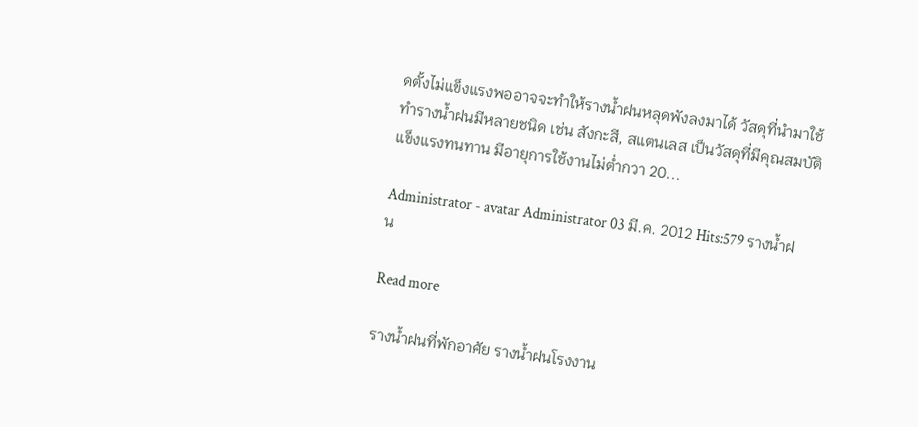ดตั้งไม่แข็งแรงพออาจจะทำให้รางน้ำฝนหลุดพังลงมาได้ วัสดุที่นำมาใช้ทำรางน้ำฝนมีหลายชนิด เช่น สังกะสี, สแตนเลส เป็นวัสดุที่มีคุณสมบัติแข็งแรงทนทาน มีอายุการใช้งานไม่ต่ำกวา 20...

Administrator - avatar Administrator 03 มี.ค. 2012 Hits:579 รางน้ำฝน

Read more

รางน้ำฝนที่พักอาศัย รางน้ำฝนโรงงาน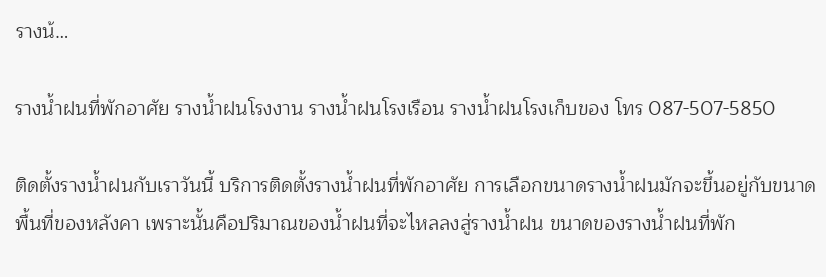รางน้…

รางน้ำฝนที่พักอาศัย รางน้ำฝนโรงงาน รางน้ำฝนโรงเรือน รางน้ำฝนโรงเก็บของ โทร 087-507-5850

ติดตั้งรางน้ำฝนกับเราวันนี้ บริการติดตั้งรางน้ำฝนที่พักอาศัย การเลือกขนาดรางน้ำฝนมักจะขึ้นอยู่กับขนาดพื้นที่ของหลังคา เพราะนั้นคือปริมาณของน้ำฝนที่จะไหลลงสู่รางน้ำฝน ขนาดของรางน้ำฝนที่พัก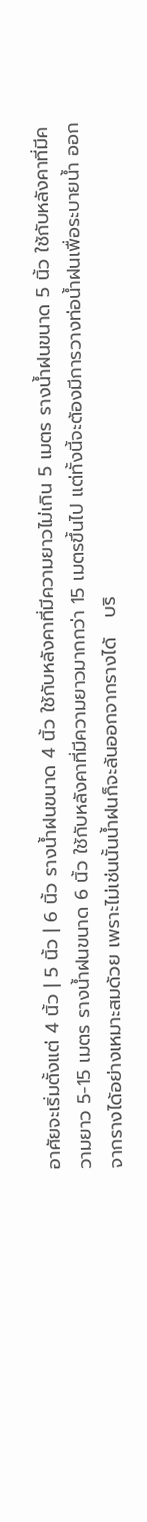อาศัยจะเริ่มตั้งแต่ 4 นิ้ว | 5 นิ้ว | 6 นิ้ว รางน้ำฝนขนาด 4 นิ้ว ใช้กับหลังคาที่มีความยาวไม่เกิน 5 เมตร รางน้ำฝนขนาด 5 นิ้ว ใช้กับหลังคาที่มีความยาว 5-15 เมตร รางน้ำฝนขนาด 6 นิ้ว ใช้กับหลังคาที่มีความยาวมากกว่า 15 เมตรขึ้นไป แต่ทั้งนี้จะต้องมีการวางท่อน้ำฝนเพื่อระบายน้ำ ออกจากรางได้อย่างเหมาะสมด้วย เพราะไม่เช่นนั้นน้ำฝนก็จะล้นออกจากรางได้   บริ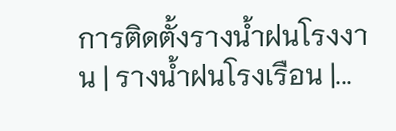การติดตั้งรางน้ำฝนโรงงาน | รางน้ำฝนโรงเรือน |...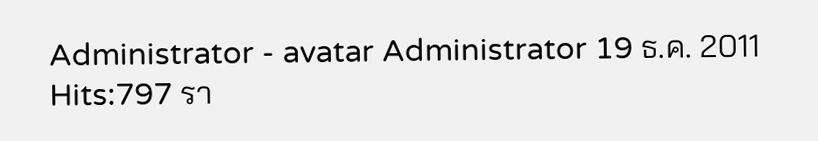Administrator - avatar Administrator 19 ธ.ค. 2011 Hits:797 รา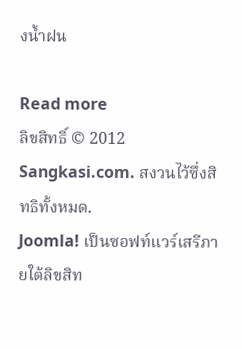งน้ำฝน

Read more
ลิขสิทธิ์ © 2012 Sangkasi.com. สงวนไว้ซึ่งสิทธิทั้งหมด.
Joomla! เป็นซอฟท์แวร์เสรีภายใต้ลิขสิท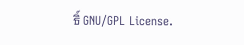ธิ์ GNU/GPL License.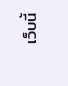เว็บนี้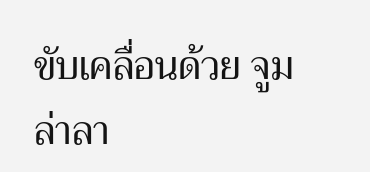ขับเคลื่อนด้วย จูมล่าลา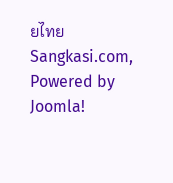ยไทย
Sangkasi.com, Powered by Joomla!